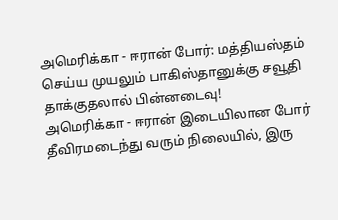அமெரிக்கா - ஈரான் போர்: மத்தியஸ்தம் செய்ய முயலும் பாகிஸ்தானுக்கு சவூதி தாக்குதலால் பின்னடைவு!
அமெரிக்கா - ஈரான் இடையிலான போர் தீவிரமடைந்து வரும் நிலையில், இரு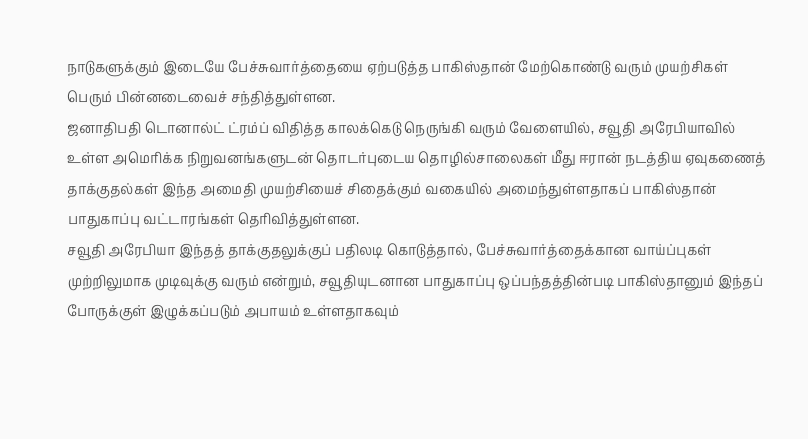நாடுகளுக்கும் இடையே பேச்சுவார்த்தையை ஏற்படுத்த பாகிஸ்தான் மேற்கொண்டு வரும் முயற்சிகள் பெரும் பின்னடைவைச் சந்தித்துள்ளன.
ஜனாதிபதி டொனால்ட் ட்ரம்ப் விதித்த காலக்கெடு நெருங்கி வரும் வேளையில், சவூதி அரேபியாவில் உள்ள அமெரிக்க நிறுவனங்களுடன் தொடர்புடைய தொழில்சாலைகள் மீது ஈரான் நடத்திய ஏவுகணைத் தாக்குதல்கள் இந்த அமைதி முயற்சியைச் சிதைக்கும் வகையில் அமைந்துள்ளதாகப் பாகிஸ்தான் பாதுகாப்பு வட்டாரங்கள் தெரிவித்துள்ளன.
சவூதி அரேபியா இந்தத் தாக்குதலுக்குப் பதிலடி கொடுத்தால், பேச்சுவார்த்தைக்கான வாய்ப்புகள் முற்றிலுமாக முடிவுக்கு வரும் என்றும், சவூதியுடனான பாதுகாப்பு ஒப்பந்தத்தின்படி பாகிஸ்தானும் இந்தப் போருக்குள் இழுக்கப்படும் அபாயம் உள்ளதாகவும்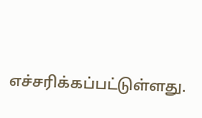எச்சரிக்கப்பட்டுள்ளது.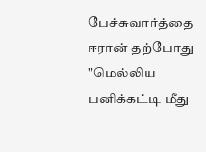பேச்சுவார்த்தை
ஈரான் தற்போது "மெல்லிய பனிக்கட்டி மீது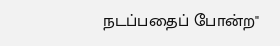நடப்பதைப் போன்ற"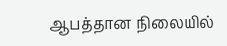ஆபத்தான நிலையில்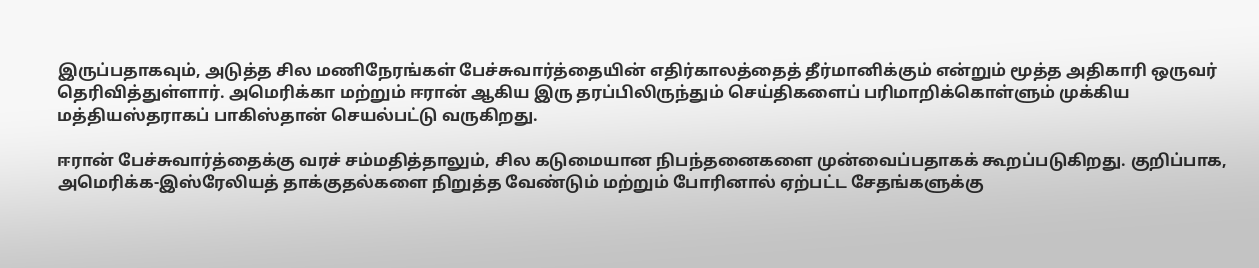இருப்பதாகவும், அடுத்த சில மணிநேரங்கள் பேச்சுவார்த்தையின் எதிர்காலத்தைத் தீர்மானிக்கும் என்றும் மூத்த அதிகாரி ஒருவர் தெரிவித்துள்ளார். அமெரிக்கா மற்றும் ஈரான் ஆகிய இரு தரப்பிலிருந்தும் செய்திகளைப் பரிமாறிக்கொள்ளும் முக்கிய மத்தியஸ்தராகப் பாகிஸ்தான் செயல்பட்டு வருகிறது.

ஈரான் பேச்சுவார்த்தைக்கு வரச் சம்மதித்தாலும், சில கடுமையான நிபந்தனைகளை முன்வைப்பதாகக் கூறப்படுகிறது. குறிப்பாக, அமெரிக்க-இஸ்ரேலியத் தாக்குதல்களை நிறுத்த வேண்டும் மற்றும் போரினால் ஏற்பட்ட சேதங்களுக்கு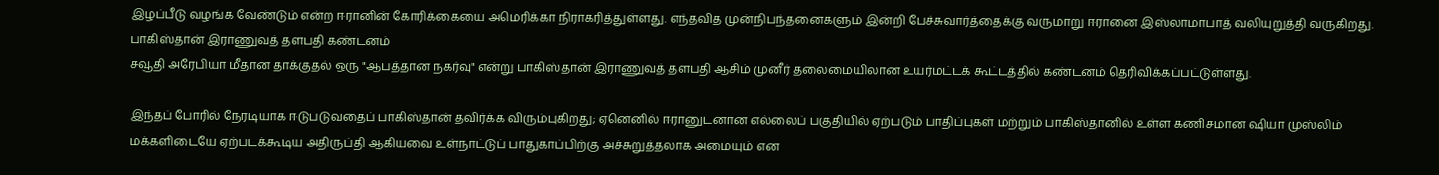இழப்பீடு வழங்க வேண்டும் என்ற ஈரானின் கோரிக்கையை அமெரிக்கா நிராகரித்துள்ளது. எந்தவித முன்நிபந்தனைகளும் இன்றி பேச்சுவார்த்தைக்கு வருமாறு ஈரானை இஸ்லாமாபாத் வலியுறுத்தி வருகிறது.
பாகிஸ்தான் இராணுவத் தளபதி கண்டனம்
சவூதி அரேபியா மீதான தாக்குதல் ஒரு "ஆபத்தான நகர்வு" என்று பாகிஸ்தான் இராணுவத் தளபதி ஆசிம் முனீர் தலைமையிலான உயர்மட்டக் கூட்டத்தில் கண்டனம் தெரிவிக்கப்பட்டுள்ளது.

இந்தப் போரில் நேரடியாக ஈடுபடுவதைப் பாகிஸ்தான் தவிர்க்க விரும்புகிறது; ஏனெனில் ஈரானுடனான எல்லைப் பகுதியில் ஏற்படும் பாதிப்புகள் மற்றும் பாகிஸ்தானில் உள்ள கணிசமான ஷியா முஸ்லிம் மக்களிடையே ஏற்படக்கூடிய அதிருப்தி ஆகியவை உள்நாட்டுப் பாதுகாப்பிற்கு அச்சுறுத்தலாக அமையும் என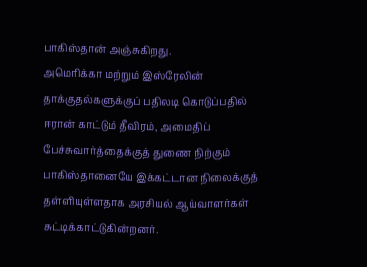பாகிஸ்தான் அஞ்சுகிறது.
அமெரிக்கா மற்றும் இஸ்ரேலின் தாக்குதல்களுக்குப் பதிலடி கொடுப்பதில் ஈரான் காட்டும் தீவிரம், அமைதிப் பேச்சுவார்த்தைக்குத் துணை நிற்கும் பாகிஸ்தானையே இக்கட்டான நிலைக்குத் தள்ளியுள்ளதாக அரசியல் ஆய்வாளர்கள் சுட்டிக்காட்டுகின்றனர்.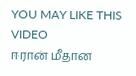YOU MAY LIKE THIS VIDEO
ஈரான் மீதான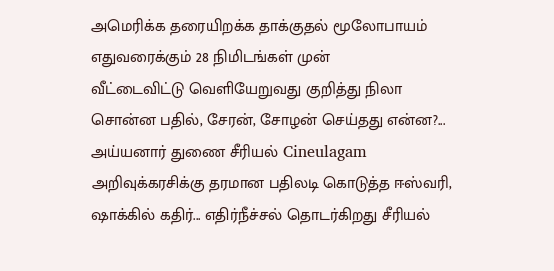அமெரிக்க தரையிறக்க தாக்குதல் மூலோபாயம் எதுவரைக்கும் 28 நிமிடங்கள் முன்
வீட்டைவிட்டு வெளியேறுவது குறித்து நிலா சொன்ன பதில், சேரன், சோழன் செய்தது என்ன?... அய்யனார் துணை சீரியல் Cineulagam
அறிவுக்கரசிக்கு தரமான பதிலடி கொடுத்த ஈஸ்வரி, ஷாக்கில் கதிர்... எதிர்நீச்சல் தொடர்கிறது சீரியல்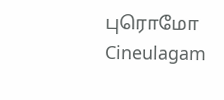புரொமோ Cineulagam